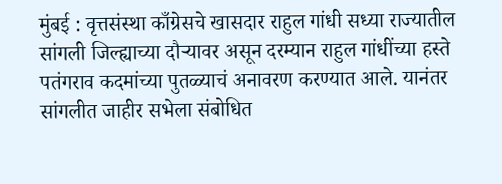मुंबई : वृत्तसंस्था काँग्रेसचे खासदार राहुल गांधी सध्या राज्यातील सांगली जिल्ह्याच्या दौऱ्यावर असून दरम्यान राहुल गांधींच्या हस्ते पतंगराव कदमांच्या पुतळ्याचं अनावरण करण्यात आले. यानंतर सांगलीत जाहीर सभेला संबोधित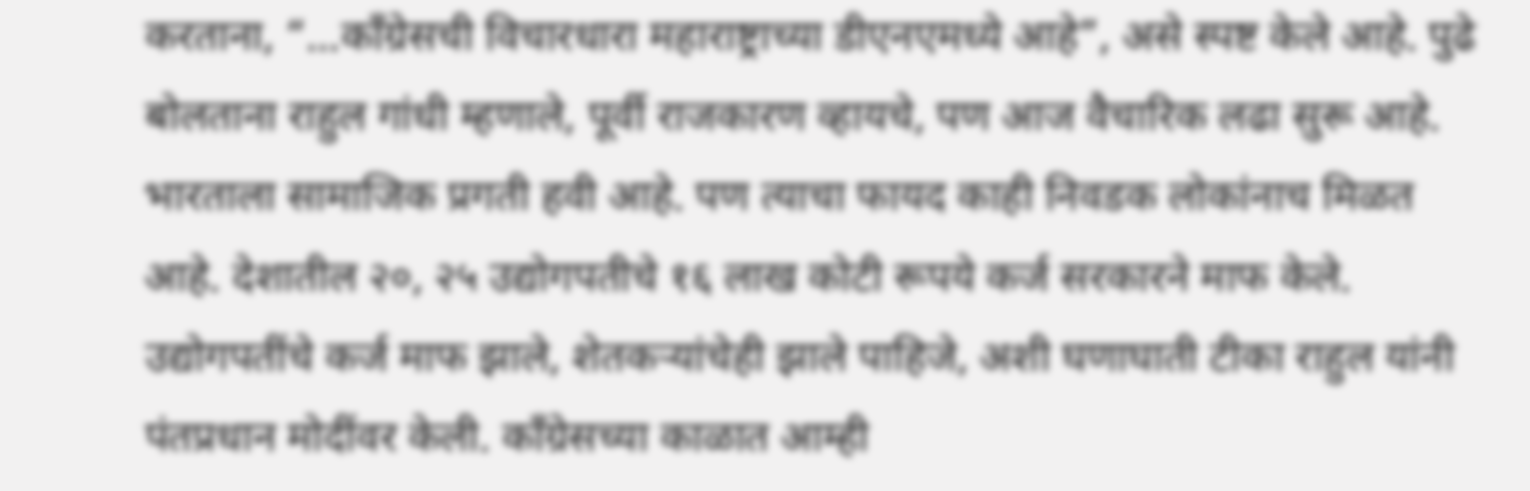करताना, “…काँग्रेसची विचारधारा महाराष्ट्राच्या डीएनएमध्ये आहे”, असे स्पष्ट केले आहे. पुढे बोलताना राहुल गांधी म्हणाले, पूर्वी राजकारण व्हायचे, पण आज वैचारिक लढा सुरू आहे. भारताला सामाजिक प्रगती हवी आहे. पण त्याचा फायद काही निवडक लोकांनाच मिळत आहे. देशातील २०, २५ उद्योगपतीचे १६ लाख कोटी रूपये कर्ज सरकारने माफ केले. उद्योगपतींचे कर्ज माफ झाले, शेतकऱ्यांचेही झाले पाहिजे, अशी घणाघाती टीका राहुल यांनी पंतप्रधान मोदींवर केली. काँग्रेसच्या काळात आम्ही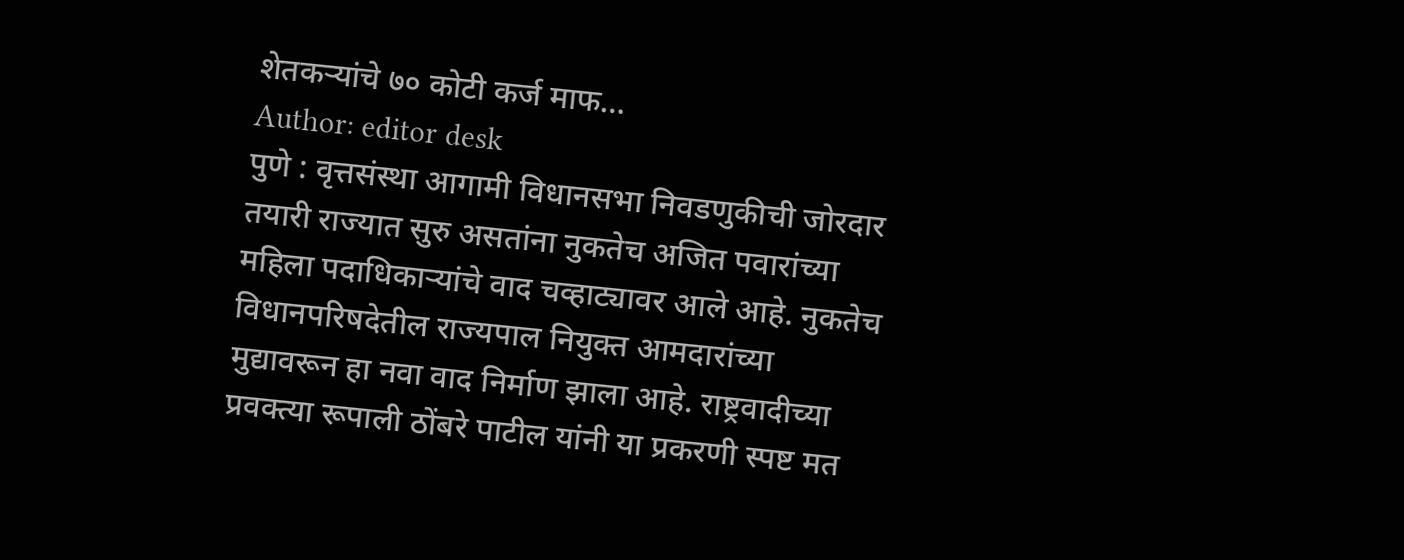शेतकऱ्यांचे ७० कोटी कर्ज माफ…
Author: editor desk
पुणे : वृत्तसंस्था आगामी विधानसभा निवडणुकीची जोरदार तयारी राज्यात सुरु असतांना नुकतेच अजित पवारांच्या महिला पदाधिकाऱ्यांचे वाद चव्हाट्यावर आले आहे. नुकतेच विधानपरिषदेतील राज्यपाल नियुक्त आमदारांच्या मुद्यावरून हा नवा वाद निर्माण झाला आहे. राष्ट्रवादीच्या प्रवक्त्या रूपाली ठोंबरे पाटील यांनी या प्रकरणी स्पष्ट मत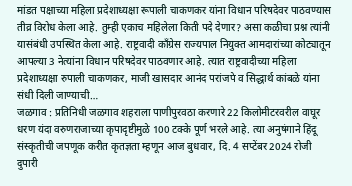मांडत पक्षाच्या महिला प्रदेशाध्यक्षा रूपाली चाकणकर यांना विधान परिषदेवर पाठवण्यास तीव्र विरोध केला आहे. तुम्ही एकाच महिलेला किती पदे देणार? असा कळीचा प्रश्न त्यांनी यासंबंधी उपस्थित केला आहे. राष्ट्रवादी काँग्रेस राज्यपाल नियुक्त आमदारांच्या कोट्यातून आपल्या 3 नेत्यांना विधान परिषदेवर पाठवणार आहे. त्यात राष्ट्रवादीच्या महिला प्रदेशाध्यक्षा रुपाली चाकणकर, माजी खासदार आनंद परांजपे व सिद्धार्थ कांबळे यांना संधी दिली जाण्याची…
जळगाव : प्रतिनिधी जळगाव शहराला पाणीपुरवठा करणारे 22 किलोमीटरवरील वाघूर धरण यंदा वरुणराजाच्या कृपादृष्टीमुळे 100 टक्के पूर्ण भरले आहे. त्या अनुषंगाने हिंदू संस्कृतीची जपणूक करीत कृतज्ञता म्हणून आज बुधवार, दि. 4 सप्टेंबर 2024 रोजी दुपारी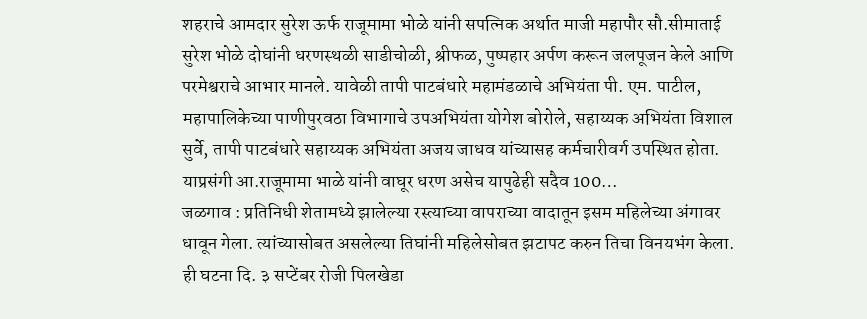शहराचे आमदार सुरेश ऊर्फ राजूमामा भोळे यांनी सपत्निक अर्थात माजी महापौर सौ.सीमाताई सुरेश भोळे दोघांनी धरणस्थळी साडीचोळी, श्रीफळ, पुष्पहार अर्पण करून जलपूजन केले आणि परमेश्वराचे आभार मानले. यावेळी तापी पाटबंधारे महामंडळाचे अभियंता पी. एम. पाटील, महापालिकेच्या पाणीपुरवठा विभागाचे उपअभियंता योगेश बोरोले, सहाय्यक अभियंता विशाल सुर्वे, तापी पाटबंधारे सहाय्यक अभियंता अजय जाधव यांच्यासह कर्मचारीवर्ग उपस्थित होता. याप्रसंगी आ.राजूमामा भाळे यांनी वाघूर धरण असेच यापुढेही सदैव 100…
जळगाव : प्रतिनिधी शेतामध्ये झालेल्या रस्त्याच्या वापराच्या वादातून इसम महिलेच्या अंगावर धावून गेला. त्यांच्यासोबत असलेल्या तिघांनी महिलेसोबत झटापट करुन तिचा विनयभंग केला. ही घटना दि. ३ सप्टेंबर रोजी पिलखेडा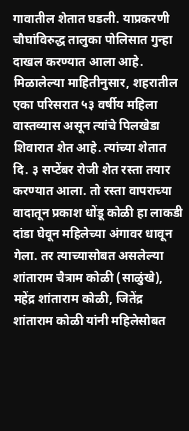गावातील शेतात घडली. याप्रकरणी चौघांविरुद्ध तालुका पोलिसात गुन्हा दाखल करण्यात आला आहे. मिळालेल्या माहितीनुसार, शहरातील एका परिसरात ५३ वर्षीय महिला वास्तव्यास असून त्यांचे पिलखेडा शिवारात शेत आहे. त्यांच्या शेतात दि. ३ सप्टेंबर रोजी शेत रस्ता तयार करण्यात आला. तो रस्ता वापराच्या वादातून प्रकाश धोंडू कोळी हा लाकडी दांडा घेवून महिलेच्या अंगावर धावून गेला. तर त्याच्यासोबत असलेल्या शांताराम चैत्राम कोळी (साळुंखे), महेंद्र शांताराम कोळी, जितेंद्र शांताराम कोळी यांनी महिलेसोबत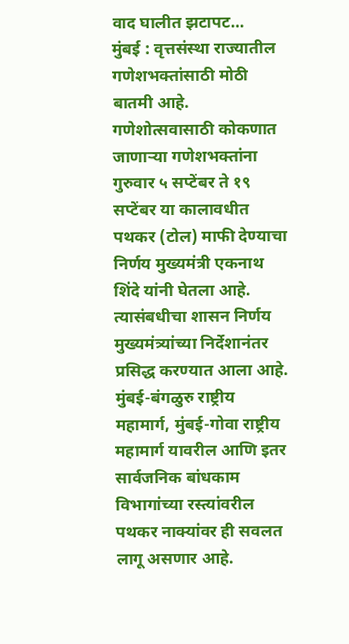वाद घालीत झटापट…
मुंबई : वृत्तसंस्था राज्यातील गणेशभक्तांसाठी मोठी बातमी आहे. गणेशोत्सवासाठी कोकणात जाणाऱ्या गणेशभक्तांना गुरुवार ५ सप्टेंबर ते १९ सप्टेंबर या कालावधीत पथकर (टोल) माफी देण्याचा निर्णय मुख्यमंत्री एकनाथ शिंदे यांनी घेतला आहे. त्यासंबधीचा शासन निर्णय मुख्यमंत्र्यांच्या निर्देशानंतर प्रसिद्ध करण्यात आला आहे. मुंबई-बंगळुरु राष्ट्रीय महामार्ग, मुंबई-गोवा राष्ट्रीय महामार्ग यावरील आणि इतर सार्वजनिक बांधकाम विभागांच्या रस्त्यांवरील पथकर नाक्यांवर ही सवलत लागू असणार आहे.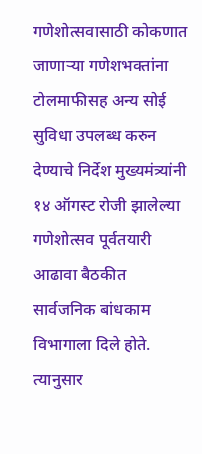गणेशोत्सवासाठी कोकणात जाणाऱ्या गणेशभक्तांना टोलमाफीसह अन्य सोई सुविधा उपलब्ध करुन देण्याचे निर्देश मुख्यमंत्र्यांनी १४ ऑगस्ट रोजी झालेल्या गणेशोत्सव पूर्वतयारी आढावा बैठकीत सार्वजनिक बांधकाम विभागाला दिले होते. त्यानुसार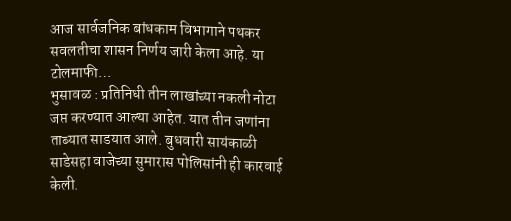आज सार्वजनिक बांधकाम विभागाने पथकर सवलतीचा शासन निर्णय जारी केला आहे. या टोलमाफी…
भुसावळ : प्रतिनिधी तीन लाखांच्या नकली नोटा जप्त करण्यात आल्या आहेत. यात तीन जणांना ताब्यात साडयात आले. बुधवारी सायंकाळी साडेसहा वाजेच्या सुमारास पोलिसांनी ही कारवाई केली.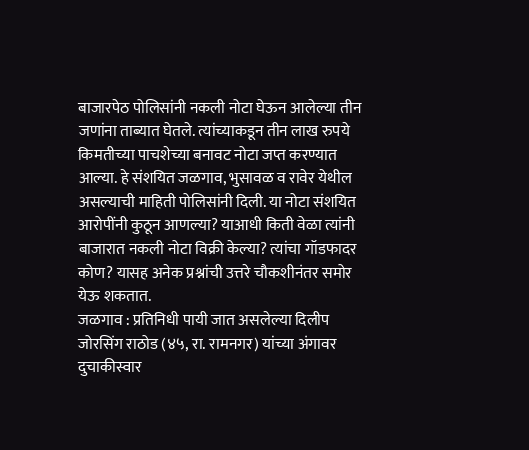बाजारपेठ पोलिसांनी नकली नोटा घेऊन आलेल्या तीन जणांना ताब्यात घेतले. त्यांच्याकडून तीन लाख रुपये किमतीच्या पाचशेच्या बनावट नोटा जप्त करण्यात आल्या. हे संशयित जळगाव, भुसावळ व रावेर येथील असल्याची माहिती पोलिसांनी दिली. या नोटा संशयित आरोपींनी कुठून आणल्या? याआधी किती वेळा त्यांनी बाजारात नकली नोटा विक्री केल्या? त्यांचा गॉडफादर कोण? यासह अनेक प्रश्नांची उत्तरे चौकशीनंतर समोर येऊ शकतात.
जळगाव : प्रतिनिधी पायी जात असलेल्या दिलीप जोरसिंग राठोड (४५, रा. रामनगर) यांच्या अंगावर दुचाकीस्वार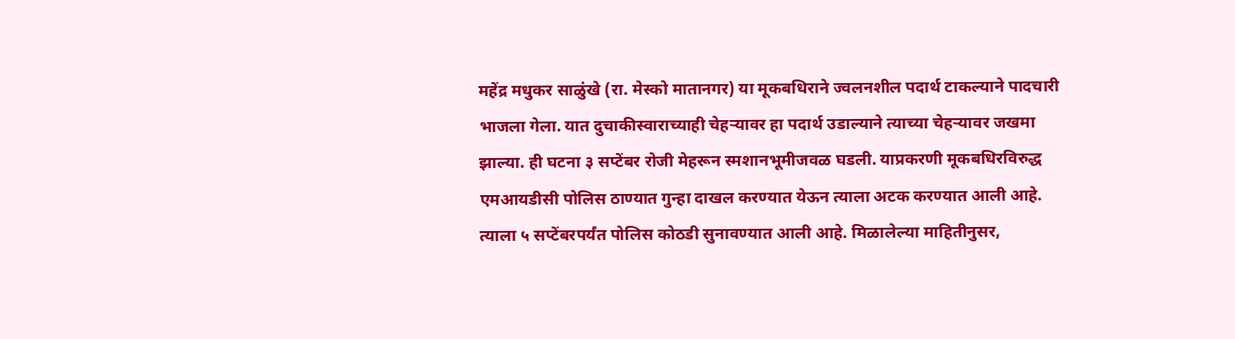महेंद्र मधुकर साळुंखे (रा. मेस्को मातानगर) या मूकबधिराने ज्वलनशील पदार्थ टाकल्याने पादचारी भाजला गेला. यात दुचाकीस्वाराच्याही चेहऱ्यावर हा पदार्थ उडाल्याने त्याच्या चेहऱ्यावर जखमा झाल्या. ही घटना ३ सप्टेंबर रोजी मेहरून स्मशानभूमीजवळ घडली. याप्रकरणी मूकबधिरविरुद्ध एमआयडीसी पोलिस ठाण्यात गुन्हा दाखल करण्यात येऊन त्याला अटक करण्यात आली आहे. त्याला ५ सप्टेंबरपर्यंत पोलिस कोठडी सुनावण्यात आली आहे. मिळालेल्या माहितीनुसर,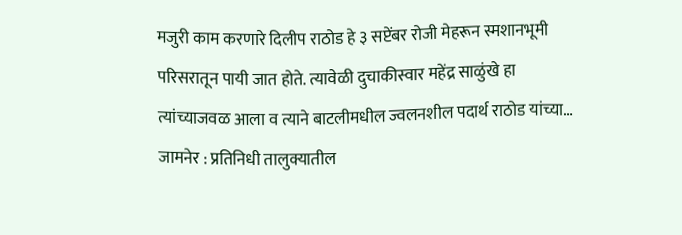मजुरी काम करणारे दिलीप राठोड हे ३ सप्टेंबर रोजी मेहरून स्मशानभूमी परिसरातून पायी जात होते. त्यावेळी दुचाकीस्वार महेंद्र साळुंखे हा त्यांच्याजवळ आला व त्याने बाटलीमधील ज्वलनशील पदार्थ राठोड यांच्या…
जामनेर : प्रतिनिधी तालुक्यातील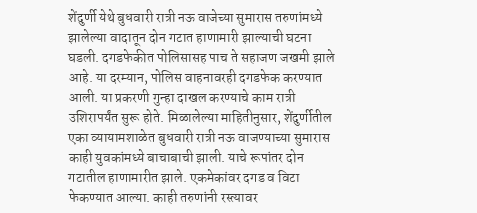शेंदुर्णी येथे बुधवारी रात्री नऊ वाजेच्या सुमारास तरुणांमध्ये झालेल्या वादातून दोन गटात हाणामारी झाल्याची घटना घडली. दगडफेकीत पोलिसासह पाच ते सहाजण जखमी झाले आहे. या दरम्यान, पोलिस वाहनावरही दगडफेक करण्यात आली. या प्रकरणी गुन्हा दाखल करण्याचे काम रात्री उशिरापर्यंत सुरू होते. मिळालेल्या माहितीनुसार, शेंदुर्णीतील एका व्यायामशाळेत बुधवारी रात्री नऊ वाजण्याच्या सुमारास काही युवकांमध्ये बाचाबाची झाली. याचे रूपांतर दोन गटातील हाणामारीत झाले. एकमेकांवर दगड व विटा फेकण्यात आल्या. काही तरुणांनी रस्त्यावर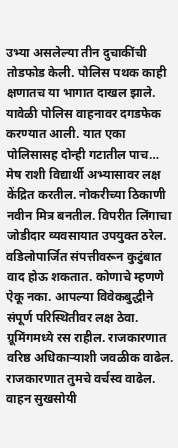उभ्या असलेल्या तीन दुचाकींची तोडफोड केली. पोलिस पथक काही क्षणातच या भागात दाखल झाले. यावेळी पोलिस वाहनावर दगडफेक करण्यात आली. यात एका पोलिसासह दोन्ही गटातील पाच…
मेष राशी विद्यार्थी अभ्यासावर लक्ष केंद्रित करतील. नोकरीच्या ठिकाणी नवीन मित्र बनतील. विपरीत लिंगाचा जोडीदार व्यवसायात उपयुक्त ठरेल. वडिलोपार्जित संपत्तीवरून कुटुंबात वाद होऊ शकतात. कोणाचे म्हणणे ऐकू नका. आपल्या विवेकबुद्धीने संपूर्ण परिस्थितीवर लक्ष ठेवा. ग्रूमिंगमध्ये रस राहील. राजकारणात वरिष्ठ अधिकाऱ्याशी जवळीक वाढेल. राजकारणात तुमचे वर्चस्व वाढेल. वाहन सुखसोयी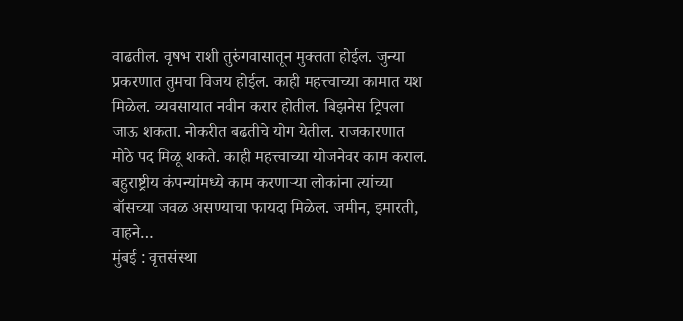वाढतील. वृषभ राशी तुरुंगवासातून मुक्तता होईल. जुन्या प्रकरणात तुमचा विजय होईल. काही महत्त्वाच्या कामात यश मिळेल. व्यवसायात नवीन करार होतील. बिझनेस ट्रिपला जाऊ शकता. नोकरीत बढतीचे योग येतील. राजकारणात मोठे पद मिळू शकते. काही महत्त्वाच्या योजनेवर काम कराल. बहुराष्ट्रीय कंपन्यांमध्ये काम करणाऱ्या लोकांना त्यांच्या बॉसच्या जवळ असण्याचा फायदा मिळेल. जमीन, इमारती, वाहने…
मुंबई : वृत्तसंस्था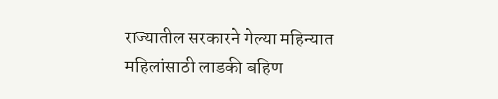राज्यातील सरकारने गेल्या महिन्यात महिलांसाठी लाडकी बहिण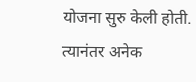योजना सुरु केली होती. त्यानंतर अनेक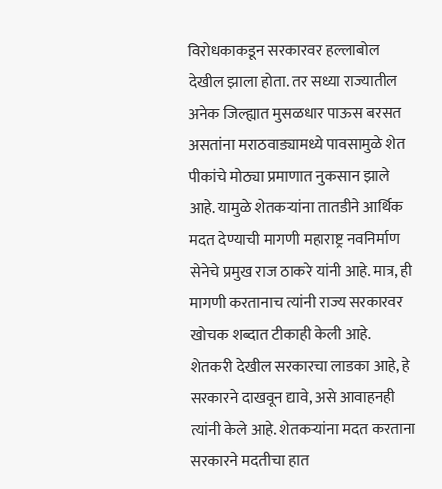विरोधकाकडून सरकारवर हल्लाबोल देखील झाला होता. तर सध्या राज्यातील अनेक जिल्ह्यात मुसळधार पाऊस बरसत असतांना मराठवाड्यामध्ये पावसामुळे शेत पीकांचे मोठ्या प्रमाणात नुकसान झाले आहे. यामुळे शेतकऱ्यांना तातडीने आर्थिक मदत देण्याची मागणी महाराष्ट्र नवनिर्माण सेनेचे प्रमुख राज ठाकरे यांनी आहे. मात्र, ही मागणी करतानाच त्यांनी राज्य सरकारवर खोचक शब्दात टीकाही केली आहे. शेतकरी देखील सरकारचा लाडका आहे, हे सरकारने दाखवून द्यावे, असे आवाहनही त्यांनी केले आहे. शेतकऱ्यांना मदत करताना सरकारने मदतीचा हात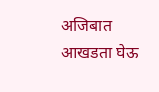अजिबात आखडता घेऊ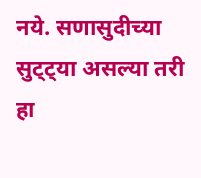नये. सणासुदीच्या सुट्ट्या असल्या तरी हा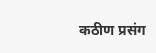कठीण प्रसंग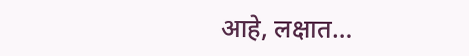आहे, लक्षात…